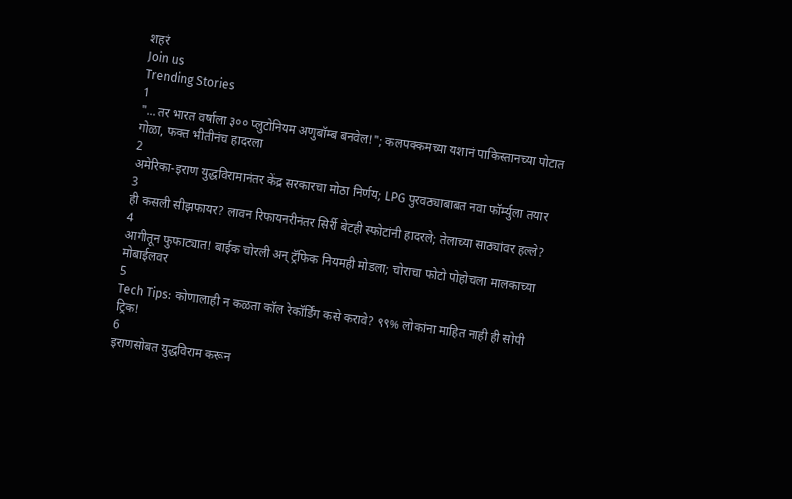शहरं
Join us
Trending Stories
1
"...तर भारत वर्षाला ३०० प्लुटोनियम अणुबॉम्ब बनवेल!"; कलपक्कमच्या यशानं पाकिस्तानच्या पोटात गोळा, फक्त भीतीनंच हादरला
2
अमेरिका-इराण युद्धविरामानंतर केंद्र सरकारचा मोठा निर्णय; LPG पुरवठ्याबाबत नवा फॉर्म्युला तयार
3
ही कसली सीझफायर? लावन रिफायनरीनंतर सिर्री बेटही स्फोटांनी हादरले; तेलाच्या साठ्यांवर हल्ले?
4
आगीतून फुफाट्यात! बाईक चोरली अन् ट्रॅफिक नियमही मोडला; चोराचा फोटो पोहोचला मालकाच्या मोबाईलवर
5
Tech Tips: कोणालाही न कळता कॉल रेकॉर्डिंग कसे करावे? ९९% लोकांना माहित नाही ही सोपी ट्रिक!
6
इराणसोबत युद्धविराम करून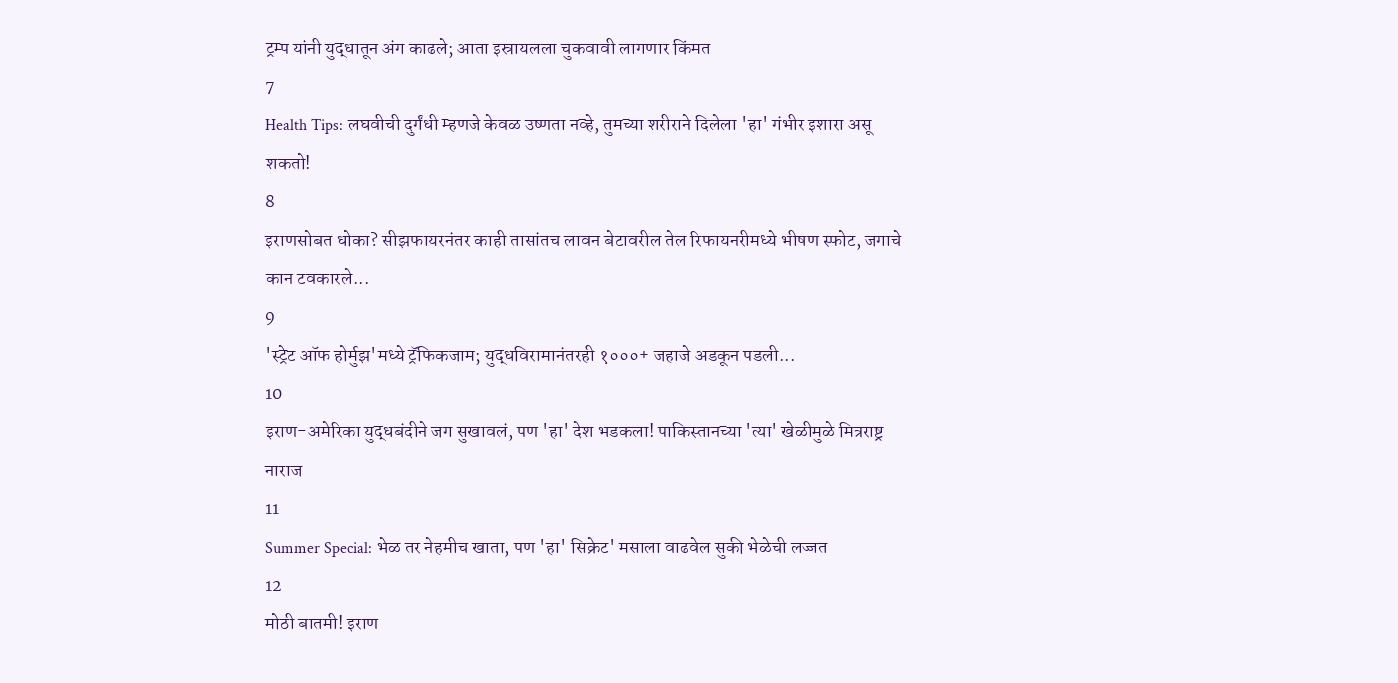ट्रम्प यांनी युद्धातून अंग काढले; आता इस्रायलला चुकवावी लागणार किंमत
7
Health Tips: लघवीची दुर्गंधी म्हणजे केवळ उष्णता नव्हे, तुमच्या शरीराने दिलेला 'हा' गंभीर इशारा असू शकतो!
8
इराणसोबत धोका? सीझफायरनंतर काही तासांतच लावन बेटावरील तेल रिफायनरीमध्ये भीषण स्फोट, जगाचे कान टवकारले...
9
'स्ट्रेट ऑफ होर्मुझ'मध्ये ट्रॅफिकजाम; युद्धविरामानंतरही १०००+ जहाजे अडकून पडली...
10
इराण-अमेरिका युद्धबंदीने जग सुखावलं, पण 'हा' देश भडकला! पाकिस्तानच्या 'त्या' खेळीमुळे मित्रराष्ट्र नाराज
11
Summer Special: भेळ तर नेहमीच खाता, पण 'हा' सिक्रेट' मसाला वाढवेल सुकी भेळेची लज्जत
12
मोठी बातमी! इराण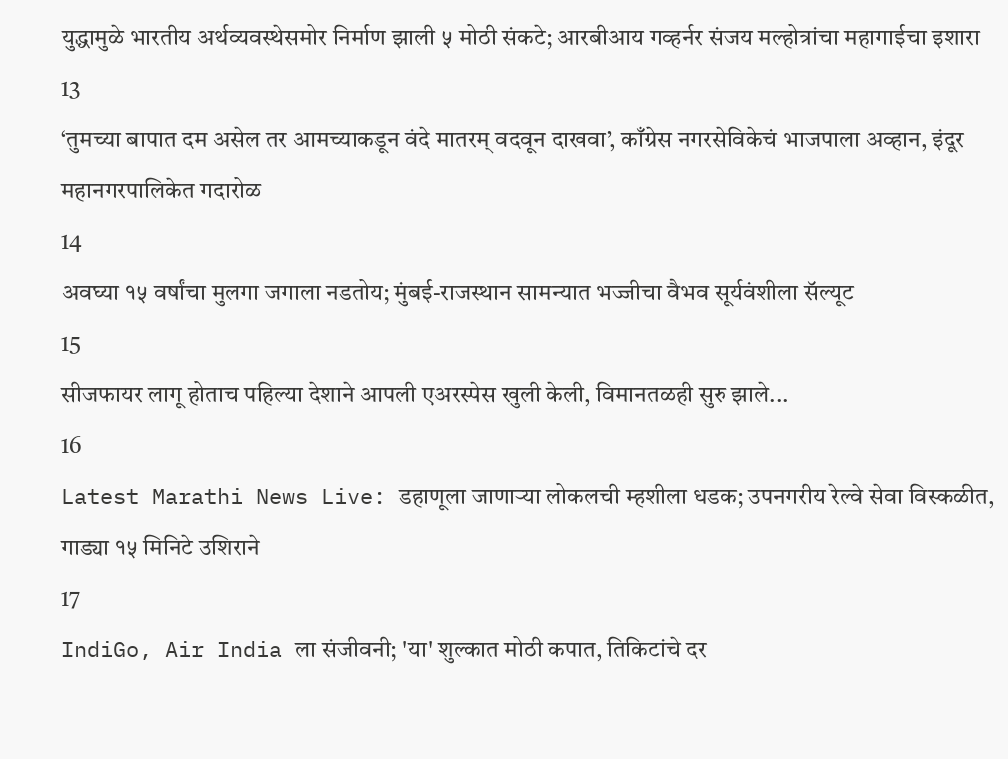युद्धामुळे भारतीय अर्थव्यवस्थेसमोर निर्माण झाली ५ मोठी संकटे; आरबीआय गव्हर्नर संजय मल्होत्रांचा महागाईचा इशारा
13
‘तुमच्या बापात दम असेल तर आमच्याकडून वंदे मातरम् वदवून दाखवा’, काँग्रेस नगरसेविकेचं भाजपाला अव्हान, इंदूर महानगरपालिकेत गदारोळ
14
अवघ्या १५ वर्षांचा मुलगा जगाला नडतोय; मुंबई-राजस्थान सामन्यात भज्जीचा वैभव सूर्यवंशीला सॅल्यूट
15
सीजफायर लागू होताच पहिल्या देशाने आपली एअरस्पेस खुली केली, विमानतळही सुरु झाले...
16
Latest Marathi News Live: डहाणूला जाणाऱ्या लोकलची म्हशीला धडक; उपनगरीय रेल्वे सेवा विस्कळीत, गाड्या १५ मिनिटे उशिराने
17
IndiGo, Air India ला संजीवनी; 'या' शुल्कात मोठी कपात, तिकिटांचे दर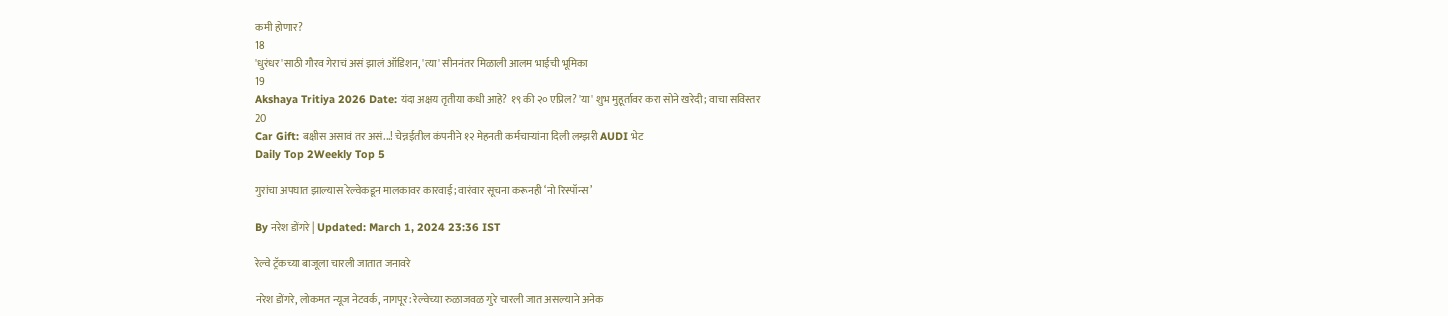कमी होणार?
18
'धुरंधर'साठी गौरव गेराचं असं झालं ऑडिशन, 'त्या' सीननंतर मिळाली आलम भाईची भूमिका
19
Akshaya Tritiya 2026 Date: यंदा अक्षय तृतीया कधी आहे? १९ की २० एप्रिल? 'या' शुभ मुहूर्तावर करा सोने खरेदी; वाचा सविस्तर
20
Car Gift: बक्षीस असावं तर असं...! चेन्नईतील कंपनीने १२ मेहनती कर्मचाऱ्यांना दिली लग्झरी AUDI भेट
Daily Top 2Weekly Top 5

गुरांचा अपघात झाल्यास रेल्वेकडून मालकावर कारवाई; वारंवार सूचना करूनही ‘नो रिस्पॉन्स’

By नरेश डोंगरे | Updated: March 1, 2024 23:36 IST

रेल्वे ट्रॅकच्या बाजूला चारली जातात जनावरे

नरेश डोंगरे, लोकमत न्यूज नेटवर्क, नागपूर: रेल्वेच्या रुळाजवळ गुरे चारली जात असल्याने अनेक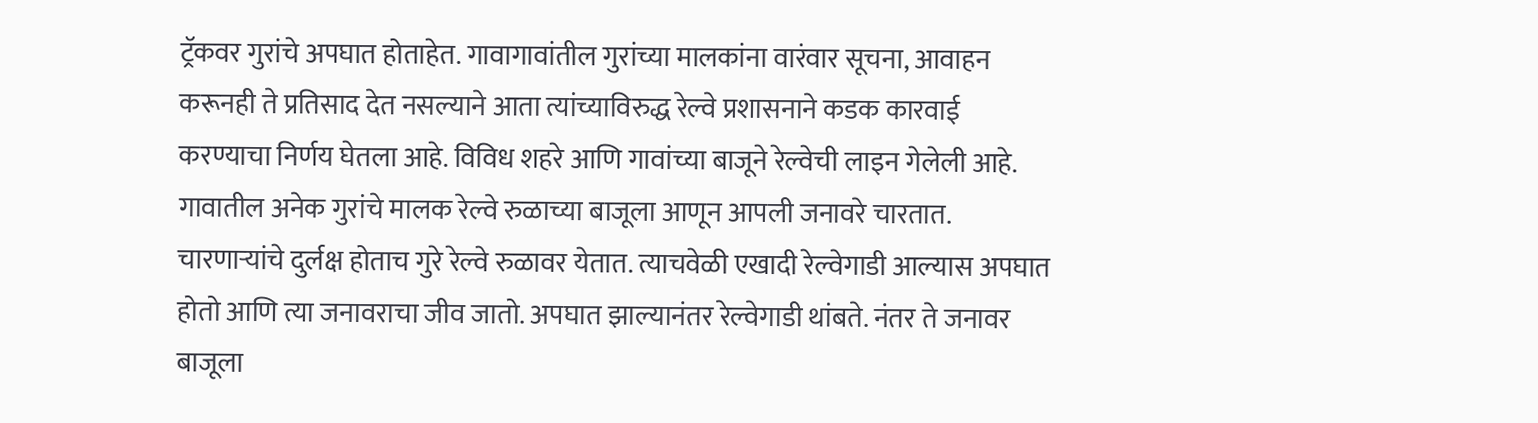ट्रॅकवर गुरांचे अपघात होताहेत. गावागावांतील गुरांच्या मालकांना वारंवार सूचना, आवाहन करूनही ते प्रतिसाद देत नसल्याने आता त्यांच्याविरुद्ध रेल्वे प्रशासनाने कडक कारवाई करण्याचा निर्णय घेतला आहे. विविध शहरे आणि गावांच्या बाजूने रेल्वेची लाइन गेलेली आहे. गावातील अनेक गुरांचे मालक रेल्वे रुळाच्या बाजूला आणून आपली जनावरे चारतात. चारणाऱ्यांचे दुर्लक्ष होताच गुरे रेल्वे रुळावर येतात. त्याचवेळी एखादी रेल्वेगाडी आल्यास अपघात होतो आणि त्या जनावराचा जीव जातो. अपघात झाल्यानंतर रेल्वेगाडी थांबते. नंतर ते जनावर बाजूला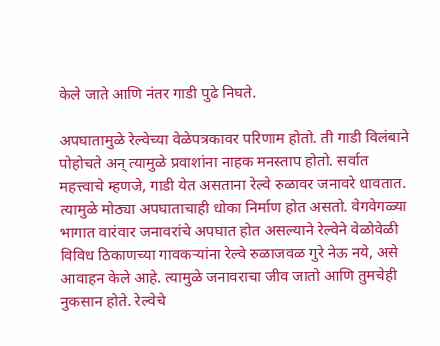केले जाते आणि नंतर गाडी पुढे निघते.

अपघातामुळे रेल्वेच्या वेळेपत्रकावर परिणाम होतो. ती गाडी विलंबाने पोहोचते अन् त्यामुळे प्रवाशांना नाहक मनस्ताप होतो. सर्वात महत्त्वाचे म्हणजे, गाडी येत असताना रेल्वे रुळावर जनावरे धावतात. त्यामुळे मोठ्या अपघाताचाही धोका निर्माण होत असतो. वेगवेगळ्या भागात वारंवार जनावरांचे अपघात होत असल्याने रेल्वेने वेळोवेळी विविध ठिकाणच्या गावकऱ्यांना रेल्वे रुळाजवळ गुरे नेऊ नये, असे आवाहन केले आहे. त्यामुळे जनावराचा जीव जातो आणि तुमचेही नुकसान होते. रेल्वेचे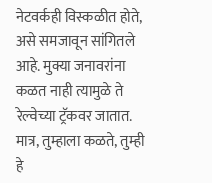नेटवर्कही विस्कळीत होते, असे समजावून सांगितले आहे. मुक्या जनावरांना कळत नाही त्यामुळे ते रेल्वेच्या ट्रॅकवर जातात. मात्र, तुम्हाला कळते, तुम्ही हे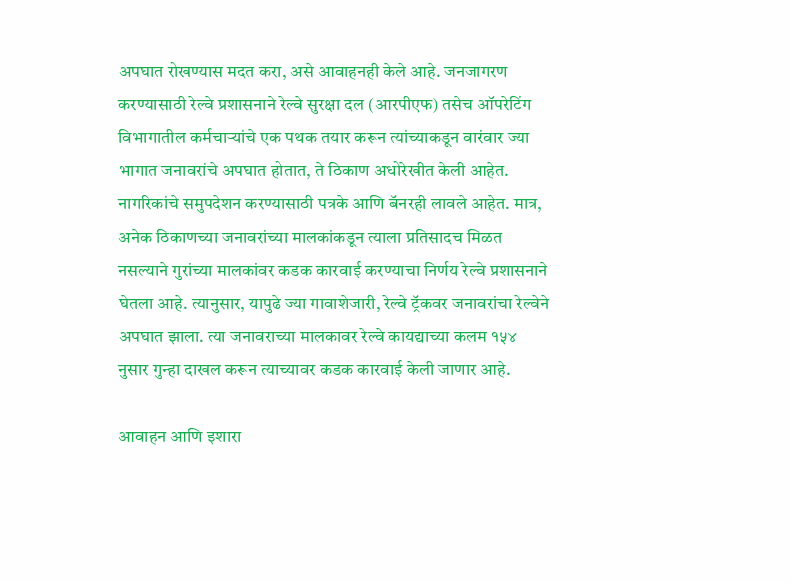अपघात रोखण्यास मदत करा, असे आवाहनही केले आहे. जनजागरण करण्यासाठी रेल्वे प्रशासनाने रेल्वे सुरक्षा दल (आरपीएफ) तसेच ऑपरेटिंग विभागातील कर्मचाऱ्यांचे एक पथक तयार करून त्यांच्याकडून वारंवार ज्या भागात जनावरांचे अपघात होतात, ते ठिकाण अधोरेखीत केली आहेत. नागरिकांचे समुपदेशन करण्यासाठी पत्रके आणि बॅनरही लावले आहेत. मात्र, अनेक ठिकाणच्या जनावरांच्या मालकांकडून त्याला प्रतिसादच मिळत नसल्याने गुरांच्या मालकांवर कडक कारवाई करण्याचा निर्णय रेल्वे प्रशासनाने घेतला आहे. त्यानुसार, यापुढे ज्या गावाशेजारी, रेल्वे ट्रॅकवर जनावरांचा रेल्वेने अपघात झाला. त्या जनावराच्या मालकावर रेल्वे कायद्याच्या कलम १५४ नुसार गुन्हा दाखल करून त्याच्यावर कडक कारवाई केली जाणार आहे.

आवाहन आणि इशारा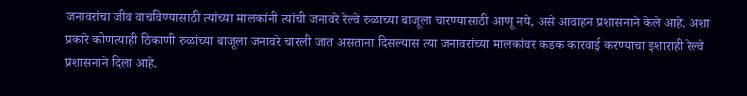जनावरांचा जीव वाचविण्यासाठी त्यांच्या मालकांनी त्यांची जनावरे रेल्वे रुळाच्या बाजूला चारण्यासाठी आणू नये, असे आवाहन प्रशासनाने केले आहे. अशा प्रकारे कोणत्याही ठिकाणी रुळांच्या बाजूला जनावरे चारली जात असताना दिसल्यास त्या जनावरांच्या मालकांवर कडक कारवाई करण्याचा इशाराही रेल्वे प्रशासनाने दिला आहे.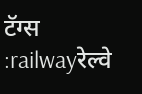टॅग्स :railwayरेल्वे